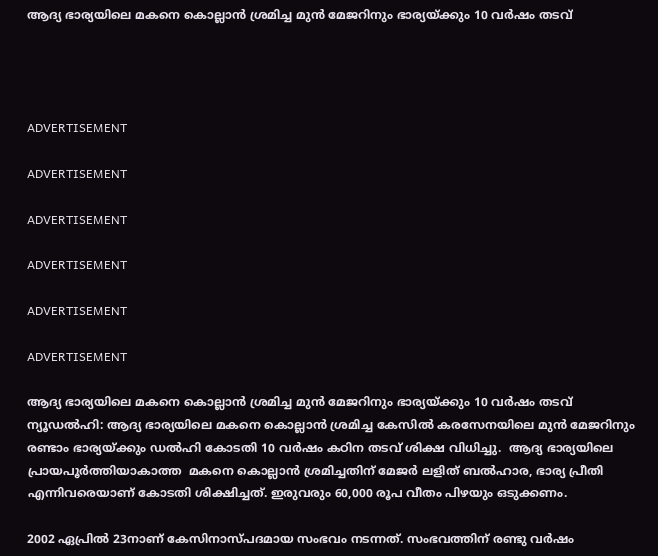ആദ്യ ഭാര്യയിലെ മകനെ കൊല്ലാന്‍ ശ്രമിച്ച മുന്‍ മേജറിനും ഭാര്യയ്ക്കും 10 വര്‍ഷം തടവ്




ADVERTISEMENT

ADVERTISEMENT

ADVERTISEMENT

ADVERTISEMENT

ADVERTISEMENT

ADVERTISEMENT

ആദ്യ ഭാര്യയിലെ മകനെ കൊല്ലാന്‍ ശ്രമിച്ച മുന്‍ മേജറിനും ഭാര്യയ്ക്കും 10 വര്‍ഷം തടവ്
ന്യൂഡല്‍ഹി: ആദ്യ ഭാര്യയിലെ മകനെ കൊല്ലാന്‍ ശ്രമിച്ച കേസില്‍ കരസേനയിലെ മുന്‍ മേജറിനും രണ്ടാം ഭാര്യയ്ക്കും ഡല്‍ഹി കോടതി 10 വര്‍ഷം കഠിന തടവ് ശിക്ഷ വിധിച്ചു.  ആദ്യ ഭാര്യയിലെ പ്രായപൂര്‍ത്തിയാകാത്ത  മകനെ കൊല്ലാന്‍ ശ്രമിച്ചതിന് മേജര്‍ ലളിത് ബല്‍ഹാര, ഭാര്യ പ്രീതി എന്നിവരെയാണ് കോടതി ശിക്ഷിച്ചത്. ഇരുവരും 60,000 രൂപ വീതം പിഴയും ഒടുക്കണം.

2002 ഏപ്രില്‍ 23നാണ് കേസിനാസ്പദമായ സംഭവം നടന്നത്. സംഭവത്തിന് രണ്ടു വര്‍ഷം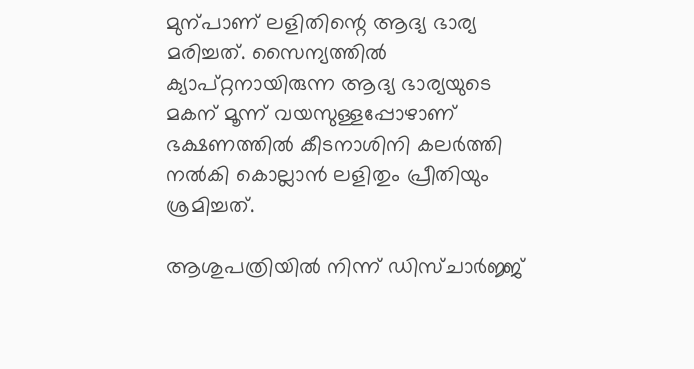മുന്പാണ് ലളിതിന്റെ ആദ്യ ഭാര്യ മരിച്ചത്. സൈന്യത്തില്‍ ക്യാപ്റ്റനായിരുന്ന ആദ്യ ഭാര്യയുടെ മകന് മൂന്ന് വയസുള്ളപ്പോഴാണ് ഭക്ഷണത്തില്‍ കീടനാശിനി കലര്‍ത്തി നല്‍കി കൊല്ലാന്‍ ലളിതും പ്രീതിയും ശ്രമിച്ചത്.

ആശുപത്രിയില്‍ നിന്ന് ഡിസ്ചാര്‍ജ്ജ്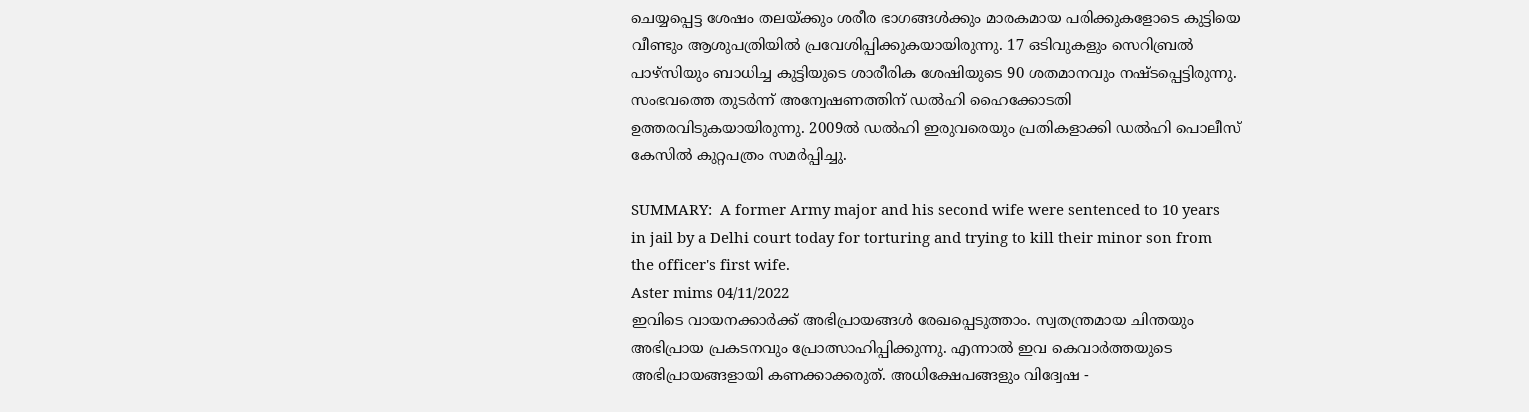ചെയ്യപ്പെട്ട ശേഷം തലയ്ക്കും ശരീര ഭാഗങ്ങള്‍ക്കും മാരകമായ പരിക്കുകളോടെ കുട്ടിയെ വീണ്ടും ആശുപത്രിയില്‍ പ്രവേശിപ്പിക്കുകയായിരുന്നു. 17 ഒടിവുകളും സെറിബ്രല്‍ പാഴ്‌സിയും ബാധിച്ച കുട്ടിയുടെ ശാരീരിക ശേഷിയുടെ 90 ശതമാനവും നഷ്ടപ്പെട്ടിരുന്നു.  സംഭവത്തെ തുടര്‍ന്ന് അന്വേഷണത്തിന് ഡല്‍ഹി ഹൈക്കോടതി ഉത്തരവിടുകയായിരുന്നു. 2009ല്‍ ഡല്‍ഹി ഇരുവരെയും പ്രതികളാക്കി ഡല്‍ഹി പൊലീസ് കേസില്‍ കുറ്റപത്രം സമര്‍പ്പിച്ചു.

SUMMARY:  A former Army major and his second wife were sentenced to 10 years in jail by a Delhi court today for torturing and trying to kill their minor son from the officer's first wife.
Aster mims 04/11/2022
ഇവിടെ വായനക്കാർക്ക് അഭിപ്രായങ്ങൾ രേഖപ്പെടുത്താം. സ്വതന്ത്രമായ ചിന്തയും അഭിപ്രായ പ്രകടനവും പ്രോത്സാഹിപ്പിക്കുന്നു. എന്നാൽ ഇവ കെവാർത്തയുടെ അഭിപ്രായങ്ങളായി കണക്കാക്കരുത്. അധിക്ഷേപങ്ങളും വിദ്വേഷ -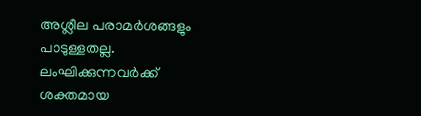അശ്ലീല പരാമർശങ്ങളും പാടുള്ളതല്ല. ലംഘിക്കുന്നവർക്ക് ശക്തമായ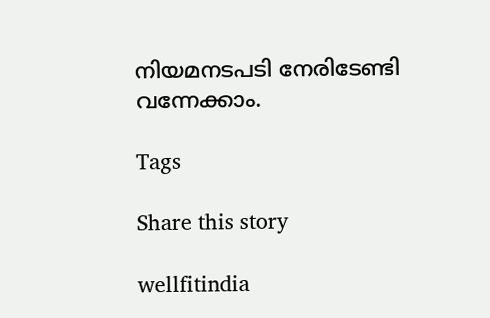നിയമനടപടി നേരിടേണ്ടി വന്നേക്കാം.

Tags

Share this story

wellfitindia